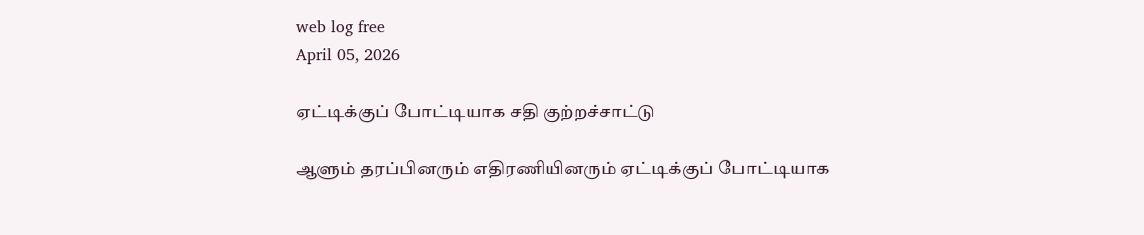web log free
April 05, 2026

ஏட்டிக்குப் போட்டியாக சதி குற்றச்சாட்டு

ஆளும் தரப்பினரும் எதிரணியினரும் ஏட்டிக்குப் போட்டியாக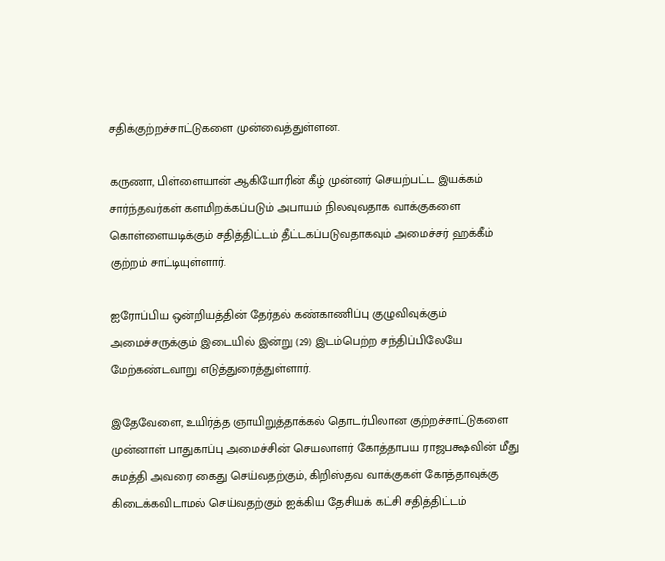சதிக்குற்றச்சாட்டுகளை முன்வைத்துள்ளன.

கருணா, பிள்ளையான் ஆகியோரின் கீழ் முன்னர் செயற்பட்ட இயக்கம் சார்ந்தவர்கள் களமிறக்கப்படும் அபாயம் நிலவுவதாக வாக்குகளை கொள்ளையடிக்கும் சதித்திட்டம் தீட்டகப்படுவதாகவும் அமைச்சர் ஹக்கீம் குற்றம் சாட்டியுள்ளார்.

ஐரோப்பிய ஒன்றியத்தின் தேர்தல் கண்காணிப்பு குழுவிவுக்கும் அமைச்சருக்கும் இடையில் இன்று (29) இடம்பெற்ற சந்திப்பிலேயே மேற்கண்டவாறு எடுத்துரைத்துள்ளார்.

இதேவேளை, உயிர்த்த ஞாயிறுத்தாக்கல் தொடர்பிலான குற்றச்சாட்டுகளை முன்னாள் பாதுகாப்பு அமைச்சின் செயலாளர் கோத்தாபய ராஜபக்ஷவின் மீது சுமத்தி அவரை கைது செய்வதற்கும், கிறிஸ்தவ வாக்குகள் கோத்தாவுக்கு கிடைக்கவிடாமல் செய்வதற்கும் ஐக்கிய தேசியக் கட்சி சதித்திட்டம்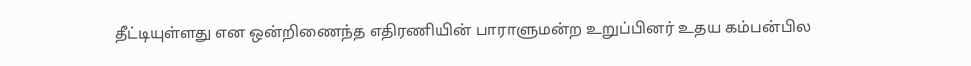தீட்டியுள்ளது என ஒன்றிணைந்த எதிரணியின் பாராளுமன்ற உறுப்பினர் உதய கம்பன்பில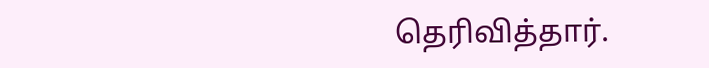தெரிவித்தார்.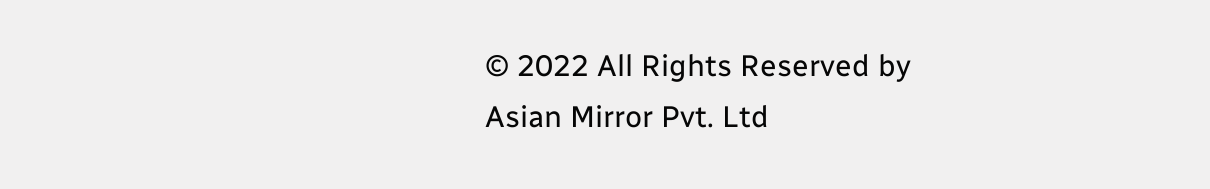© 2022 All Rights Reserved by Asian Mirror Pvt. Ltd